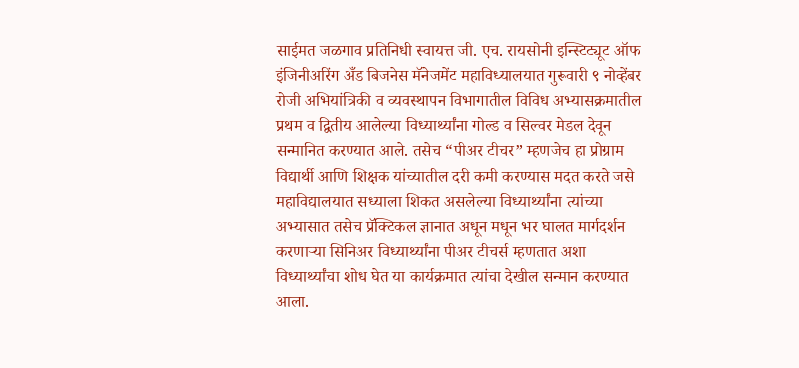साईमत जळगाव प्रतिनिधी स्वायत्त जी. एच. रायसोनी इन्स्टिट्यूट ऑफ इंजिनीअरिंग अँड बिजनेस मॅनेजमेंट महाविध्यालयात गुरूवारी ९ नोव्हेंबर रोजी अभियांत्रिकी व व्यवस्थापन विभागातील विविध अभ्यासक्रमातील प्रथम व द्वितीय आलेल्या विध्यार्थ्यांना गोल्ड व सिल्वर मेडल देवून सन्मानित करण्यात आले. तसेच “पीअर टीचर” म्हणजेच हा प्रोग्राम विद्यार्थी आणि शिक्षक यांच्यातील दरी कमी करण्यास मदत करते जसे महाविद्यालयात सध्याला शिकत असलेल्या विध्यार्थ्यांना त्यांच्या अभ्यासात तसेच प्रॅक्टिकल ज्ञानात अधून मधून भर घालत मार्गदर्शन करणाऱ्या सिनिअर विध्यार्थ्यांना पीअर टीचर्स म्हणतात अशा विध्यार्थ्यांचा शोध घेत या कार्यक्रमात त्यांचा देखील सन्मान करण्यात आला.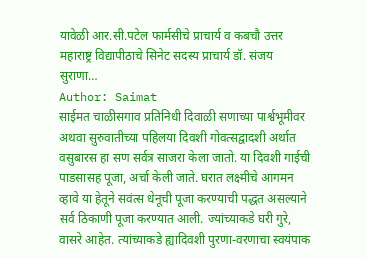यावेळी आर.सी.पटेल फार्मसीचे प्राचार्य व कबचौ उत्तर महाराष्ट्र विद्यापीठाचे सिनेट सदस्य प्राचार्य डॉ. संजय सुराणा…
Author: Saimat
साईमत चाळीसगाव प्रतिनिधी दिवाळी सणाच्या पार्श्वभूमीवर अथवा सुरुवातीच्या पहिलया दिवशी गोवत्सद्वादशी अर्थात वसुबारस हा सण सर्वत्र साजरा केला जातो. या दिवशी गाईची पाडसासह पूजा, अर्चा केली जाते. घरात लक्ष्मीचे आगमन व्हावे या हेतूने सवंत्स धेनूची पूजा करण्याची पद्धत असल्याने सर्व ठिकाणी पूजा करण्यात आली. ज्यांच्याकडे घरी गुरे, वासरे आहेत. त्यांच्याकडे ह्यादिवशी पुरणा-वरणाचा स्वयंपाक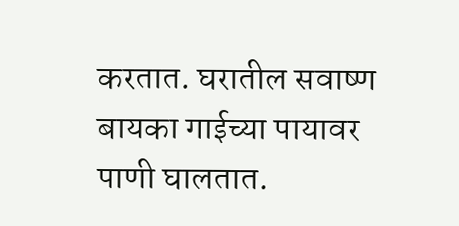करतात. घरातील सवाष्ण बायका गाईच्या पायावर पाणी घालतात.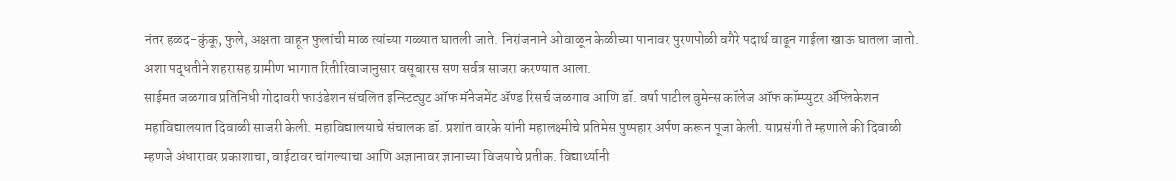नंतर हळद-कुंकू, फुले, अक्षता वाहून फुलांची माळ त्यांच्या गळ्यात घातली जाते. निरांजनाने ओवाळून केळीच्या पानावर पुरणपोळी वगैरे पदार्थ वाढून गाईला खाऊ घातला जातो. अशा पद्धतीने शहरासह ग्रामीण भागात रितीरिवाजानुसार वसूबारस सण सर्वत्र साजरा करण्यात आला.
साईमत जळगाव प्रतिनिधी गोदावरी फाउंडेशन संचलित इन्स्टिट्युट ऑफ मॅनेजमेंट ॲण्ड रिसर्च जळगाव आणि डॉ. वर्षा पाटील वुमेन्स कॉलेज ऑफ कॉम्प्युटर ॲप्लिकेशन महाविद्यालयात दिवाळी साजरी केली. महाविद्यालयाचे संचालक डॉ. प्रशांत वारके यांनी महालक्ष्मीचे प्रतिमेस पुष्पहार अर्पण करून पूजा केली. याप्रसंगी ते म्हणाले की दिवाळी म्हणजे अंधारावर प्रकाशाचा, वाईटावर चांगल्याचा आणि अज्ञानावर ज्ञानाच्या विजयाचे प्रतीक. विद्यार्थ्यानी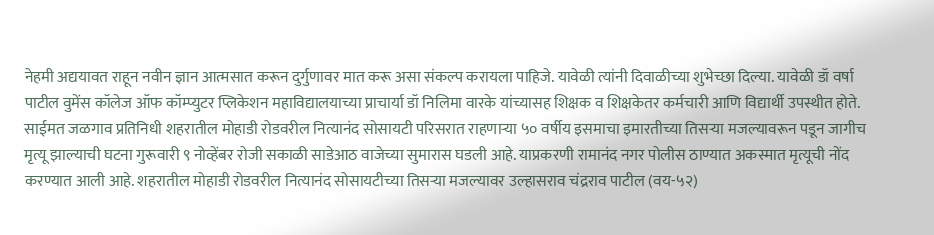नेहमी अद्ययावत राहून नवीन ज्ञान आत्मसात करून दुर्गुणावर मात करू असा संकल्प करायला पाहिजे. यावेळी त्यांनी दिवाळीच्या शुभेच्छा दिल्या. यावेळी डॉ वर्षा पाटील वुमेंस कॉलेज ऑफ कॉम्प्युटर प्लिकेशन महाविद्यालयाच्या प्राचार्या डॉ निलिमा वारके यांच्यासह शिक्षक व शिक्षकेतर कर्मचारी आणि विद्यार्थी उपस्थीत होते.
साईमत जळगाव प्रतिनिधी शहरातील मोहाडी रोडवरील नित्यानंद सोसायटी परिसरात राहणाऱ्या ५० वर्षीय इसमाचा इमारतीच्या तिसऱ्या मजल्यावरून पडून जागीच मृत्यू झाल्याची घटना गुरूवारी ९ नोव्हेंबर रोजी सकाळी साडेआठ वाजेच्या सुमारास घडली आहे. याप्रकरणी रामानंद नगर पोलीस ठाण्यात अकस्मात मृत्यूची नोंद करण्यात आली आहे. शहरातील मोहाडी रोडवरील नित्यानंद सोसायटीच्या तिसऱ्या मजल्यावर उल्हासराव चंद्रराव पाटील (वय-५२)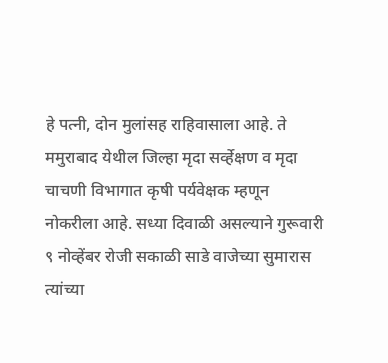हे पत्नी, दोन मुलांसह राहिवासाला आहे. ते ममुराबाद येथील जिल्हा मृदा सर्व्हेक्षण व मृदा चाचणी विभागात कृषी पर्यवेक्षक म्हणून नोकरीला आहे. सध्या दिवाळी असल्याने गुरूवारी ९ नोव्हेंबर रोजी सकाळी साडे वाजेच्या सुमारास त्यांच्या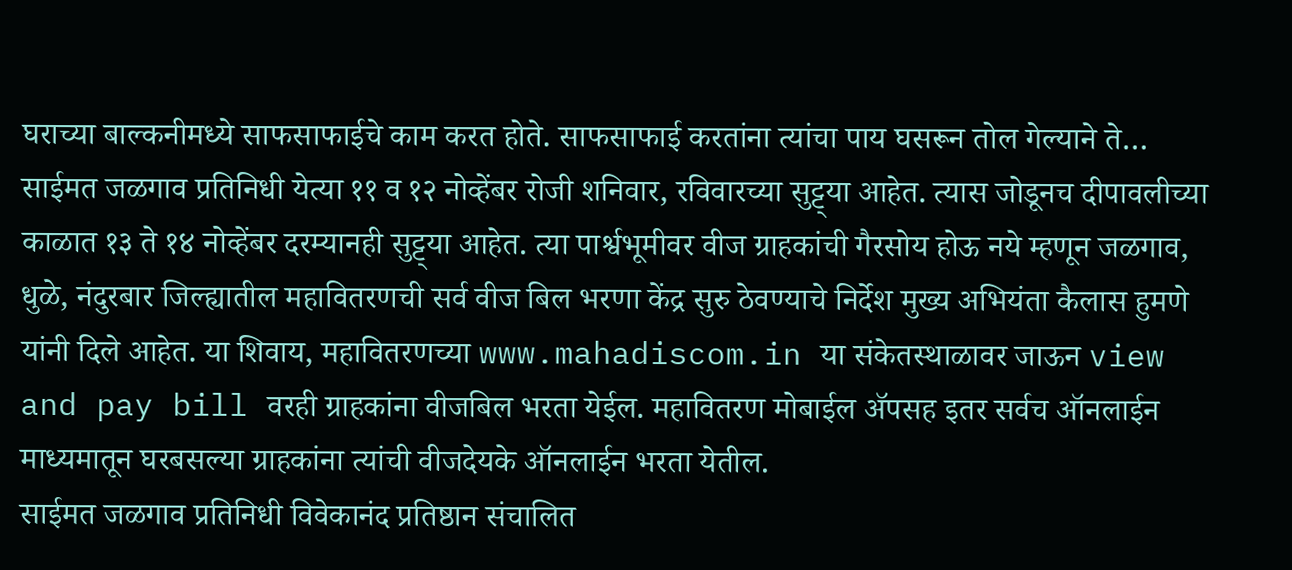घराच्या बाल्कनीमध्ये साफसाफाईचे काम करत होते. साफसाफाई करतांना त्यांचा पाय घसरून तोल गेल्याने ते…
साईमत जळगाव प्रतिनिधी येत्या ११ व १२ नोव्हेंबर रोजी शनिवार, रविवारच्या सुट्ट्या आहेत. त्यास जोडूनच दीपावलीच्या काळात १३ ते १४ नोव्हेंबर दरम्यानही सुट्ट्या आहेत. त्या पार्श्वभूमीवर वीज ग्राहकांची गैरसोय होऊ नये म्हणून जळगाव, धुळे, नंदुरबार जिल्ह्यातील महावितरणची सर्व वीज बिल भरणा केंद्र सुरु ठेवण्याचे निर्देश मुख्य अभियंता कैलास हुमणे यांनी दिले आहेत. या शिवाय, महावितरणच्या www.mahadiscom.in या संकेतस्थाळावर जाऊन view and pay bill वरही ग्राहकांना वीजबिल भरता येईल. महावितरण मोबाईल ॲपसह इतर सर्वच ऑनलाईन माध्यमातून घरबसल्या ग्राहकांना त्यांची वीजदेयके ऑनलाईन भरता येतील.
साईमत जळगाव प्रतिनिधी विवेकानंद प्रतिष्ठान संचालित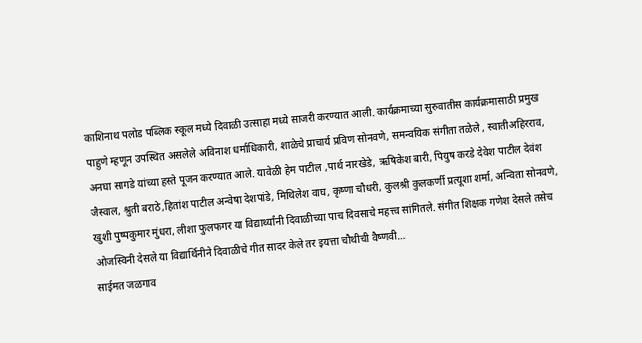काशिनाथ पलोड पब्लिक स्कूल मध्ये दिवाळी उत्साहा मध्ये साजरी करण्यात आली. कार्यक्रमाच्या सुरुवातीस कार्यक्रमासाठी प्रमुख पाहुणे म्हणून उपस्थित असलेले अविनाश धर्माधिकारी, शाळेचे प्राचार्य प्रविण सोनवणे, समन्वयिक संगीता तळेले , स्वातीअहिरराव, अनघा सागडे यांच्या हस्ते पूजन करण्यात आले. यावेळी हेम पाटील ,पार्थ नारखेडे, ऋषिकेश बारी, पियुष करडे देवेश पाटील देवंश जैस्वाल, श्रुती बराठे,हितांश पाटील अन्वेषा देशपांडे, मिथिलेश वाघ, कृष्णा चौधरी, कुलश्री कुलकर्णी प्रत्यूशा शर्मा, अन्विता सोनवणे, खुशी पुष्पकुमार मुंधरा, लीशा फुलफगर या विद्यार्थ्यांनी दिवाळीच्या पाच दिवसाचे महत्त्व सांगितले. संगीत शिक्षक गणेश देसले तसेच ओजस्विनी देसले या विद्यार्थिनीने दिवाळीचे गीत सादर केले तर इयत्ता चौथीची वैष्णवी…
साईमत जळगाव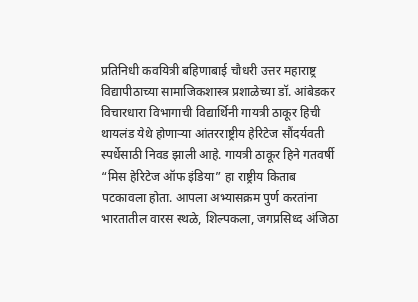प्रतिनिधी कवयित्री बहिणाबाई चौधरी उत्तर महाराष्ट्र विद्यापीठाच्या सामाजिकशास्त्र प्रशाळेच्या डॉ. आंबेडकर विचारधारा विभागाची विद्यार्थिनी गायत्री ठाकूर हिची थायलंड येथे होणाऱ्या आंतरराष्ट्रीय हेरिटेज सौंदर्यवती स्पर्धेसाठी निवड झाली आहे. गायत्री ठाकूर हिने गतवर्षी “मिस हेरिटेज ऑफ इंडिया” हा राष्ट्रीय किताब पटकावला होता. आपला अभ्यासक्रम पुर्ण करतांना भारतातील वारस स्थळे, शिल्पकला, जगप्रसिध्द अंजिठा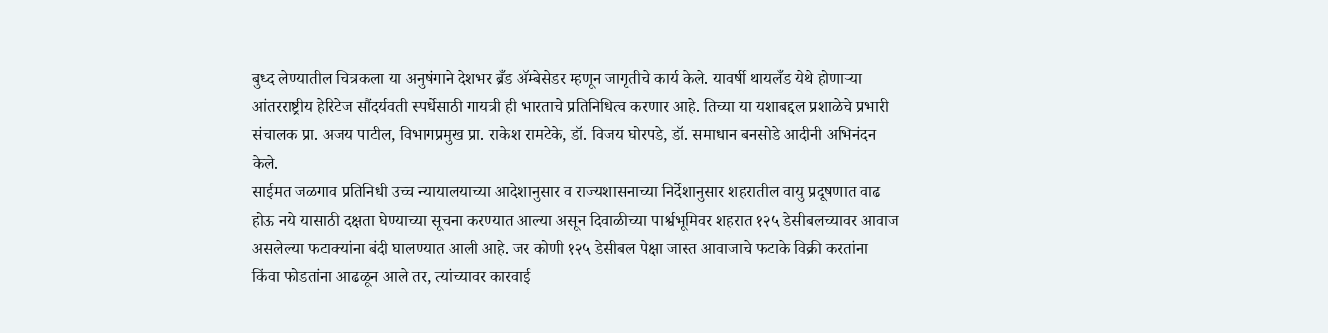बुध्द लेण्यातील चित्रकला या अनुषंगाने देशभर ब्रँड ॲम्बेसेडर म्हणून जागृतीचे कार्य केले. यावर्षी थायलँड येथे होणाऱ्या आंतरराष्ट्रीय हेरिटेज सौंदर्यवती स्पर्धेसाठी गायत्री ही भारताचे प्रतिनिधित्व करणार आहे. तिच्या या यशाबद्दल प्रशाळेचे प्रभारी संचालक प्रा. अजय पाटील, विभागप्रमुख प्रा. राकेश रामटेके, डॉ. विजय घोरपडे, डॉ. समाधान बनसोडे आदीनी अभिनंदन केले.
साईमत जळगाव प्रतिनिधी उच्च न्यायालयाच्या आदेशानुसार व राज्यशासनाच्या निर्देशानुसार शहरातील वायु प्रदूषणात वाढ होऊ नये यासाठी दक्षता घेण्याच्या सूचना करण्यात आल्या असून दिवाळीच्या पार्श्वभूमिवर शहरात १२५ डेसीबलच्यावर आवाज असलेल्या फटाक्यांना बंदी घालण्यात आली आहे. जर कोणी १२५ डेसीबल पेक्षा जास्त आवाजाचे फटाके विक्री करतांना किंवा फोडतांना आढळून आले तर, त्यांच्यावर कारवाई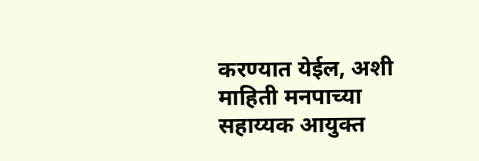करण्यात येईल, अशी माहिती मनपाच्या सहाय्यक आयुक्त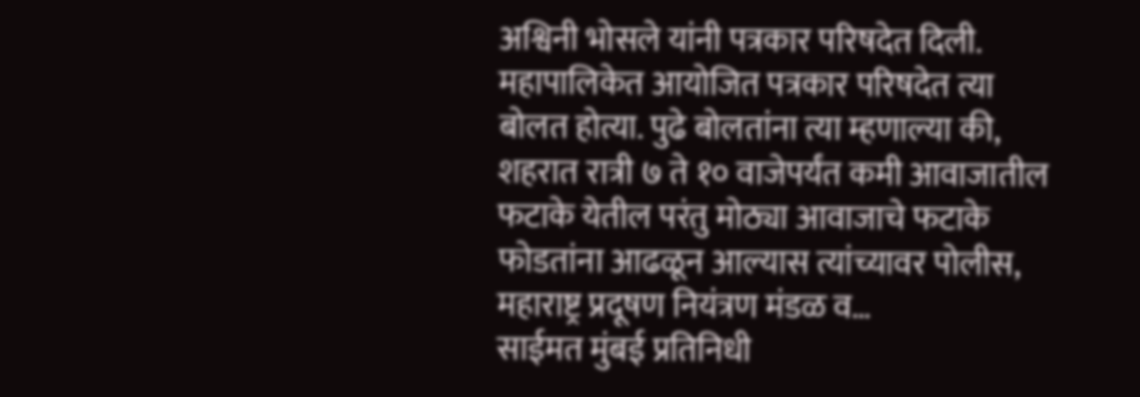अश्विनी भोसले यांनी पत्रकार परिषदेत दिली. महापालिकेत आयोजित पत्रकार परिषदेत त्या बोलत होत्या. पुढे बोलतांना त्या म्हणाल्या की, शहरात रात्री ७ ते १० वाजेपर्यंत कमी आवाजातील फटाके येतील परंतु मोठ्या आवाजाचे फटाके फोडतांना आढळून आल्यास त्यांच्यावर पोलीस, महाराष्ट्र प्रदूषण नियंत्रण मंडळ व…
साईमत मुंबई प्रतिनिधी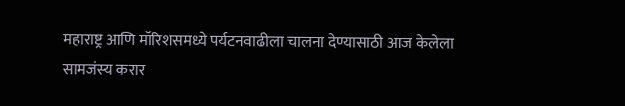महाराष्ट्र आणि मॉरिशसमध्ये पर्यटनवाढीला चालना देण्यासाठी आज केलेला सामजंस्य करार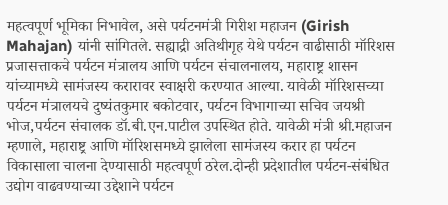महत्वपूर्ण भूमिका निभावेल, असे पर्यटनमंत्री गिरीश महाजन (Girish Mahajan) यांनी सांगितले. सह्याद्री अतिथीगृह येथे पर्यटन वाढीसाठी मॉरिशस प्रजासत्ताकचे पर्यटन मंत्रालय आणि पर्यटन संचालनालय, महाराष्ट्र शासन यांच्यामध्ये सामंजस्य करारावर स्वाक्षरी करण्यात आल्या. यावेळी मॉरिशसच्या पर्यटन मंत्रालयचे दुष्यंतकुमार बकोटवार, पर्यटन विभागाच्या सचिव जयश्री भोज,पर्यटन संचालक डॉ.बी.एन.पाटील उपस्थित होते. यावेळी मंत्री श्री.महाजन म्हणाले, महाराष्ट्र आणि मॉरिशसमध्ये झालेला सामंजस्य करार हा पर्यटन विकासाला चालना देण्यासाठी महत्वपूर्ण ठरेल.दोन्ही प्रदेशातील पर्यटन-संबंधित उद्योग वाढवण्याच्या उद्देशाने पर्यटन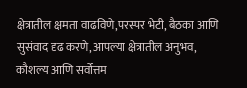क्षेत्रातील क्षमता वाढविणे,परस्पर भेटी, बैठका आणि सुसंवाद दृढ करणे,आपल्या क्षेत्रातील अनुभव, कौशल्य आणि सर्वोत्तम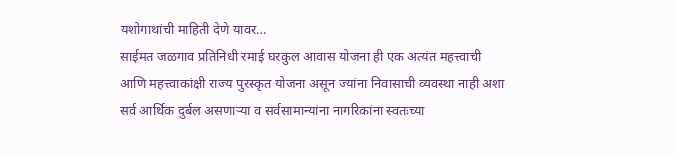यशोगाथांची माहिती देणे यावर…
साईमत जळगाव प्रतिनिधी रमाई घरकुल आवास योजना ही एक अत्यंत महत्त्वाची आणि महत्त्वाकांक्षी राज्य पुरस्कृत योजना असून ज्यांना निवासाची व्यवस्था नाही अशा सर्व आर्थिक दुर्बल असणाऱ्या व सर्वसामान्यांना नागरिकांना स्वतःच्या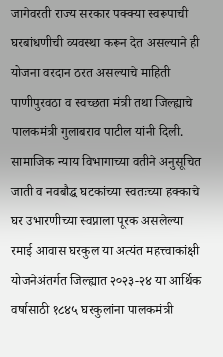जागेवरती राज्य सरकार पक्क्या स्वरूपाची घरबांधणीची व्यवस्था करून देत असल्याने ही योजना वरदान ठरत असल्याचे माहिती पाणीपुरवठा व स्वच्छता मंत्री तथा जिल्ह्याचे पालकमंत्री गुलाबराव पाटील यांनी दिली. सामाजिक न्याय विभागाच्या वतीने अनुसूचित जाती व नवबौद्ध घटकांच्या स्वतःच्या हक्काचे घर उभारणीच्या स्वप्नाला पूरक असलेल्या रमाई आवास घरकुल या अत्यंत महत्त्वाकांक्षी योजनेअंतर्गत जिल्ह्यात २०२३-२४ या आर्थिक वर्षासाठी १८४५ घरकुलांना पालकमंत्री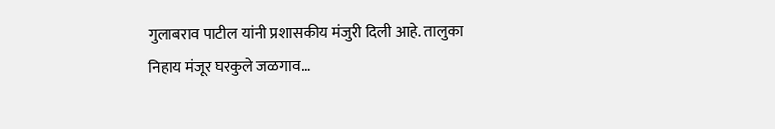गुलाबराव पाटील यांनी प्रशासकीय मंजुरी दिली आहे. तालुका निहाय मंजूर घरकुले जळगाव…